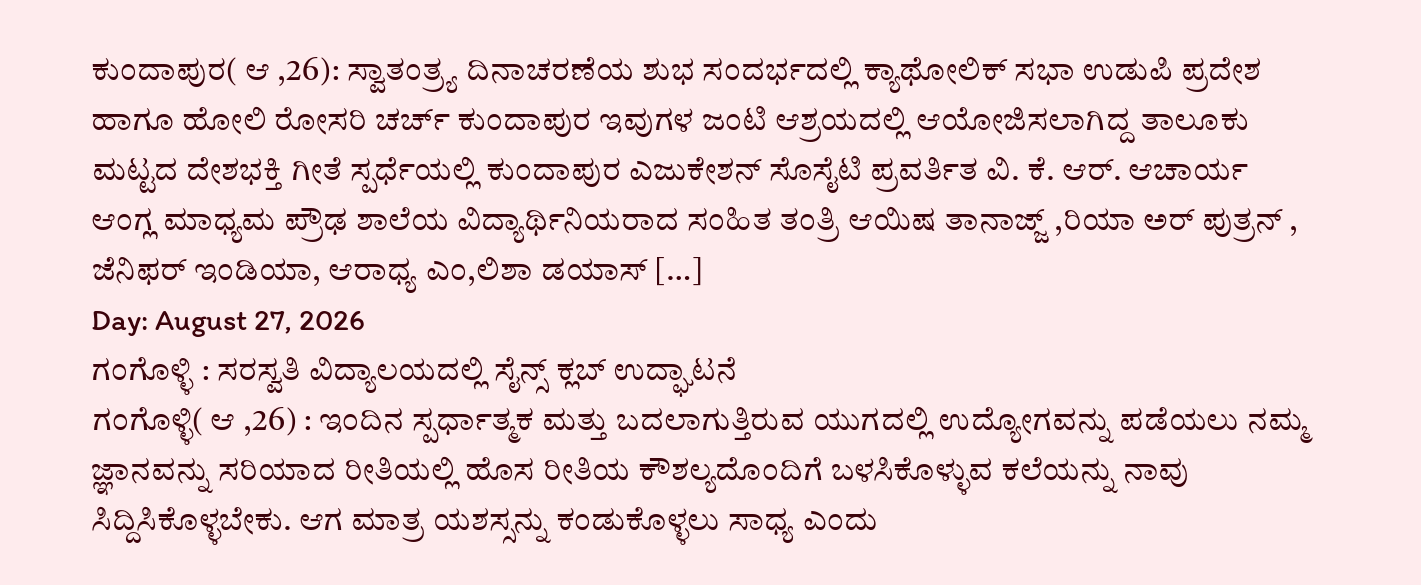ಕುಂದಾಪುರ( ಆ ,26): ಸ್ವಾತಂತ್ರ್ಯ ದಿನಾಚರಣೆಯ ಶುಭ ಸಂದರ್ಭದಲ್ಲಿ ಕ್ಯಾಥೋಲಿಕ್ ಸಭಾ ಉಡುಪಿ ಪ್ರದೇಶ ಹಾಗೂ ಹೋಲಿ ರೋಸರಿ ಚರ್ಚ್ ಕುಂದಾಪುರ ಇವುಗಳ ಜಂಟಿ ಆಶ್ರಯದಲ್ಲಿ ಆಯೋಜಿಸಲಾಗಿದ್ದ ತಾಲೂಕು ಮಟ್ಟದ ದೇಶಭಕ್ತಿ ಗೀತೆ ಸ್ಪರ್ಧೆಯಲ್ಲಿ ಕುಂದಾಪುರ ಎಜುಕೇಶನ್ ಸೊಸೈಟಿ ಪ್ರವರ್ತಿತ ವಿ. ಕೆ. ಆರ್. ಆಚಾರ್ಯ ಆಂಗ್ಲ ಮಾಧ್ಯಮ ಪ್ರೌಢ ಶಾಲೆಯ ವಿದ್ಯಾರ್ಥಿನಿಯರಾದ ಸಂಹಿತ ತಂತ್ರಿ ಆಯಿಷ ತಾನಾಜ್ಜ್ ,ರಿಯಾ ಅರ್ ಪುತ್ರನ್ , ಜೆನಿಫರ್ ಇಂಡಿಯಾ, ಆರಾಧ್ಯ ಎಂ,ಲಿಶಾ ಡಯಾಸ್ […]
Day: August 27, 2026
ಗಂಗೊಳ್ಳಿ : ಸರಸ್ವತಿ ವಿದ್ಯಾಲಯದಲ್ಲಿ ಸೈನ್ಸ್ ಕ್ಲಬ್ ಉದ್ಘಾಟನೆ
ಗಂಗೊಳ್ಳಿ( ಆ ,26) : ಇಂದಿನ ಸ್ಪರ್ಧಾತ್ಮಕ ಮತ್ತು ಬದಲಾಗುತ್ತಿರುವ ಯುಗದಲ್ಲಿ ಉದ್ಯೋಗವನ್ನು ಪಡೆಯಲು ನಮ್ಮ ಜ್ಞಾನವನ್ನು ಸರಿಯಾದ ರೀತಿಯಲ್ಲಿ ಹೊಸ ರೀತಿಯ ಕೌಶಲ್ಯದೊಂದಿಗೆ ಬಳಸಿಕೊಳ್ಳುವ ಕಲೆಯನ್ನು ನಾವು ಸಿದ್ದಿಸಿಕೊಳ್ಳಬೇಕು. ಆಗ ಮಾತ್ರ ಯಶಸ್ಸನ್ನು ಕಂಡುಕೊಳ್ಳಲು ಸಾಧ್ಯ ಎಂದು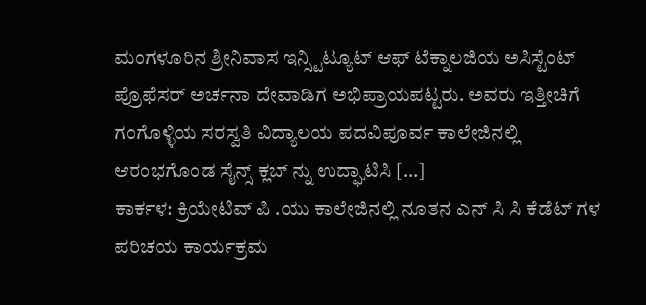ಮಂಗಳೂರಿನ ಶ್ರೀನಿವಾಸ ಇನ್ಸ್ಟಿಟ್ಯೂಟ್ ಆಫ್ ಟೆಕ್ನಾಲಜಿಯ ಅಸಿಸ್ಟೆಂಟ್ ಪ್ರೊಫೆಸರ್ ಅರ್ಚನಾ ದೇವಾಡಿಗ ಅಭಿಪ್ರಾಯಪಟ್ಟರು. ಅವರು ಇತ್ತೀಚಿಗೆ ಗಂಗೊಳ್ಳಿಯ ಸರಸ್ವತಿ ವಿದ್ಯಾಲಯ ಪದವಿಪೂರ್ವ ಕಾಲೇಜಿನಲ್ಲಿ ಆರಂಭಗೊಂಡ ಸೈನ್ಸ್ ಕ್ಲಬ್ ನ್ನು ಉದ್ಘಾಟಿಸಿ […]
ಕಾರ್ಕಳ: ಕ್ರಿಯೇಟಿವ್ ಪಿ .ಯು ಕಾಲೇಜಿನಲ್ಲಿ ನೂತನ ಎನ್ ಸಿ ಸಿ ಕೆಡೆಟ್ ಗಳ ಪರಿಚಯ ಕಾರ್ಯಕ್ರಮ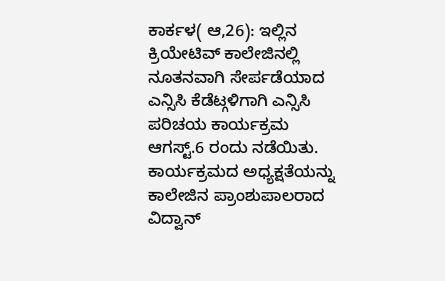ಕಾರ್ಕಳ( ಆ,26): ಇಲ್ಲಿನ ಕ್ರಿಯೇಟಿವ್ ಕಾಲೇಜಿನಲ್ಲಿ ನೂತನವಾಗಿ ಸೇರ್ಪಡೆಯಾದ ಎನ್ಸಿಸಿ ಕೆಡೆಟ್ಗಳಿಗಾಗಿ ಎನ್ಸಿಸಿ ಪರಿಚಯ ಕಾರ್ಯಕ್ರಮ ಆಗಸ್ಟ್.6 ರಂದು ನಡೆಯಿತು. ಕಾರ್ಯಕ್ರಮದ ಅಧ್ಯಕ್ಷತೆಯನ್ನು ಕಾಲೇಜಿನ ಪ್ರಾಂಶುಪಾಲರಾದ ವಿದ್ವಾನ್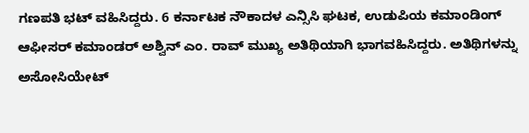ಗಣಪತಿ ಭಟ್ ವಹಿಸಿದ್ದರು. 6 ಕರ್ನಾಟಕ ನೌಕಾದಳ ಎನ್ಸಿಸಿ ಘಟಕ, ಉಡುಪಿಯ ಕಮಾಂಡಿಂಗ್ ಆಫೀಸರ್ ಕಮಾಂಡರ್ ಅಶ್ವಿನ್ ಎಂ. ರಾವ್ ಮುಖ್ಯ ಅತಿಥಿಯಾಗಿ ಭಾಗವಹಿಸಿದ್ದರು. ಅತಿಥಿಗಳನ್ನು ಅಸೋಸಿಯೇಟ್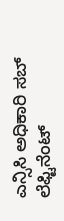ಎನ್ಸಿಸಿ ಅಧಿಕಾರಿ ಸಬ್ ಲೆಫ್ಟಿನೆಂಟ್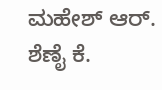ಮಹೇಶ್ ಆರ್. ಶೆಣೈ ಕೆ.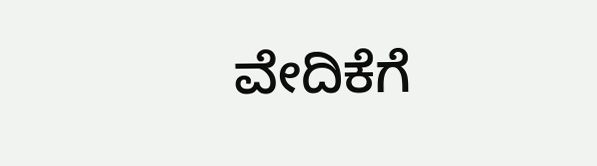ವೇದಿಕೆಗೆ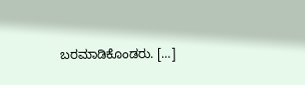ಬರಮಾಡಿಕೊಂಡರು. […]